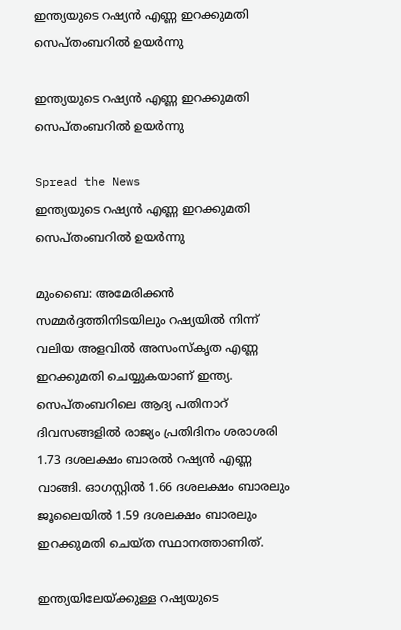ഇന്ത്യയുടെ റഷ്യന്‍ എണ്ണ ഇറക്കുമതി സെപ്തംബറില്‍ ഉയര്‍ന്നു

ഇന്ത്യയുടെ റഷ്യന്‍ എണ്ണ ഇറക്കുമതി സെപ്തംബറില്‍ ഉയര്‍ന്നു

Spread the News
ഇന്ത്യയുടെ റഷ്യന്‍ എണ്ണ ഇറക്കുമതി സെപ്തംബറില്‍ ഉയര്‍ന്നു

മുംബൈ: അമേരിക്കന്‍ സമ്മര്‍ദ്ദത്തിനിടയിലും റഷ്യയില്‍ നിന്ന് വലിയ അളവില്‍ അസംസ്‌കൃത എണ്ണ ഇറക്കുമതി ചെയ്യുകയാണ് ഇന്ത്യ. സെപ്തംബറിലെ ആദ്യ പതിനാറ് ദിവസങ്ങളില്‍ രാജ്യം പ്രതിദിനം ശരാശരി 1.73 ദശലക്ഷം ബാരല്‍ റഷ്യന്‍ എണ്ണ വാങ്ങി. ഓഗസ്റ്റില്‍ 1.66 ദശലക്ഷം ബാരലും ജൂലൈയില്‍ 1.59 ദശലക്ഷം ബാരലും ഇറക്കുമതി ചെയ്ത സ്ഥാനത്താണിത്.

ഇന്ത്യയിലേയ്ക്കുള്ള റഷ്യയുടെ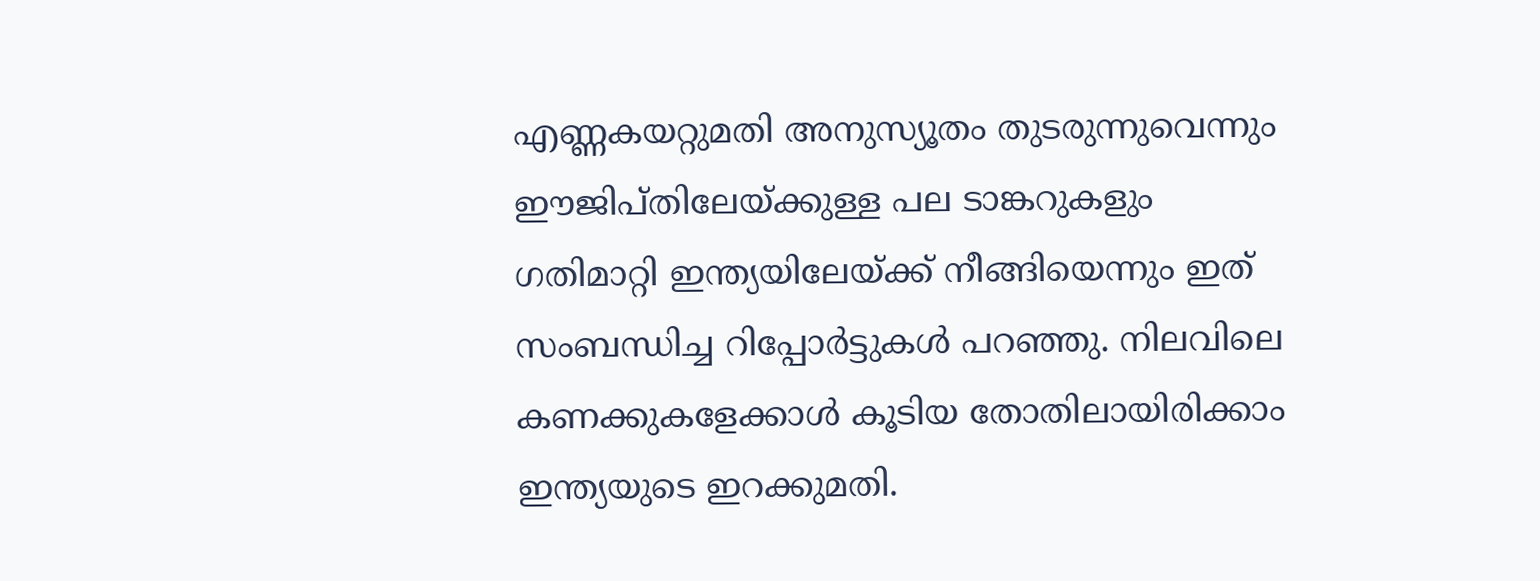എണ്ണകയറ്റുമതി അനുസ്യൂതം തുടരുന്നുവെന്നും ഈജിപ്തിലേയ്ക്കുള്ള പല ടാങ്കറുകളും ഗതിമാറ്റി ഇന്ത്യയിലേയ്ക്ക് നീങ്ങിയെന്നും ഇത് സംബന്ധിച്ച റിപ്പോര്‍ട്ടുകള്‍ പറഞ്ഞു. നിലവിലെ കണക്കുകളേക്കാള്‍ കൂടിയ തോതിലായിരിക്കാം ഇന്ത്യയുടെ ഇറക്കുമതി.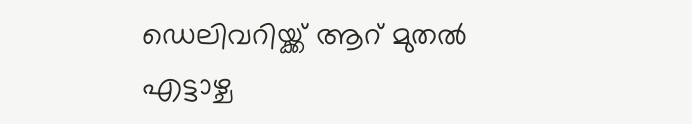ഡെലിവറിയ്ക്ക് ആറ് മുതല്‍ എട്ടാഴ്ച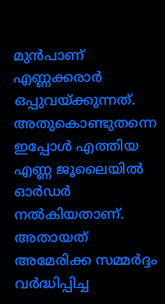മുന്‍പാണ് എണ്ണക്കരാര്‍ ഒപ്പുവയ്ക്കുന്നത്. അതുകൊണ്ടുതന്നെ ഇപ്പോള്‍ എത്തിയ എണ്ണ ജൂലൈയില്‍ ഓര്‍ഡര്‍ നല്‍കിയതാണ്. അതായത് അമേരിക്ക സമ്മര്‍ദ്ദം വര്‍ദ്ധിപ്പിച്ച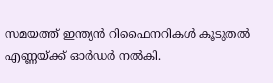സമയത്ത് ഇന്ത്യന്‍ റിഫൈനറികള്‍ കൂടുതല്‍ എണ്ണയ്ക്ക് ഓര്‍ഡര്‍ നല്‍കി.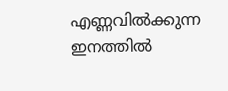എണ്ണവില്‍ക്കുന്ന ഇനത്തില്‍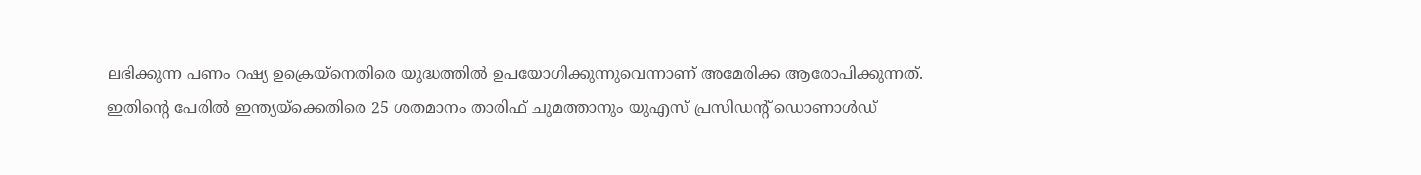ലഭിക്കുന്ന പണം റഷ്യ ഉക്രെയ്‌നെതിരെ യുദ്ധത്തില്‍ ഉപയോഗിക്കുന്നുവെന്നാണ് അമേരിക്ക ആരോപിക്കുന്നത്. ഇതിന്റെ പേരില്‍ ഇന്ത്യയ്‌ക്കെതിരെ 25 ശതമാനം താരിഫ് ചുമത്താനും യുഎസ് പ്രസിഡന്റ് ഡൊണാള്‍ഡ്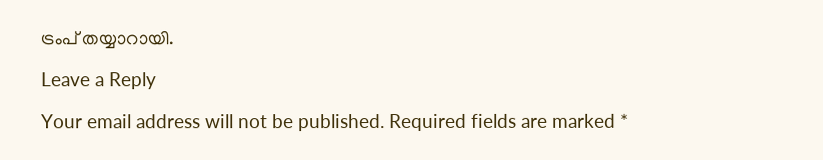ട്രംപ് തയ്യാറായി.

Leave a Reply

Your email address will not be published. Required fields are marked *